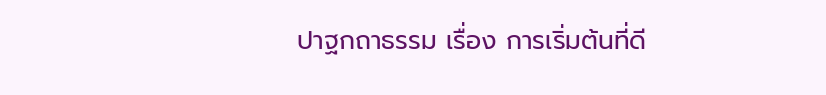ปาฐกถาธรรม เรื่อง การเริ่มต้นที่ดี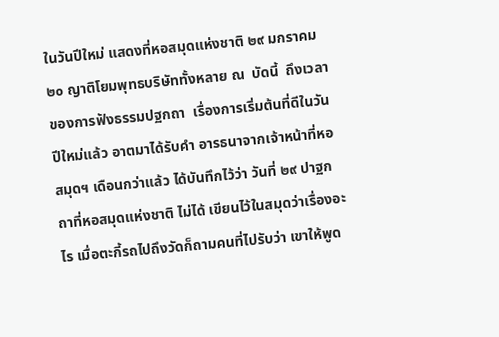ในวันปีใหม่ แสดงที่หอสมุดแห่งชาติ ๒๙ มกราคม ๒๐ ญาติโยมพุทธบริษัททั้งหลาย ณ  บัดนี้  ถึงเวลาของการฟังธรรมปฐกถา  เรื่องการเริ่มต้นที่ดีในวันปีใหม่แล้ว อาตมาได้รับคำ อารธนาจากเจ้าหน้าที่หอสมุดฯ เดือนกว่าแล้ว ได้บันทึกไว้ว่า วันที่ ๒๙ ปาฐกถาที่หอสมุดแห่งชาติ ไม่ได้ เขียนไว้ในสมุดว่าเรื่องอะไร เมื่อตะกี้รถไปถึงวัดก็ถามคนที่ไปรับว่า เขาให้พูด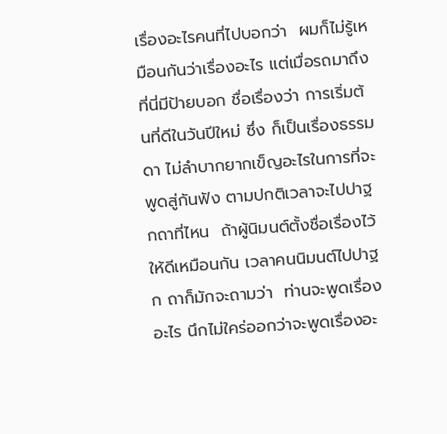เรื่องอะไรคนที่ไปบอกว่า  ผมก็ไม่รู้เหมือนกันว่าเรื่องอะไร แต่เมื่อรถมาถึงที่นี่มีป้ายบอก ชื่อเรื่องว่า การเริ่มต้นที่ดีในวันปีใหม่ ซึ่ง ก็เป็นเรื่องธรรมดา ไม่ลำบากยากเข็ญอะไรในการที่จะพูดสู่กันฟัง ตามปกติเวลาจะไปปาฐกถาที่ไหน  ถ้าผู้นิมนต์ตั้งชื่อเรื่องไว้ให้ดีเหมือนกัน เวลาคนนิมนต์ไปปาฐก ถาก็มักจะถามว่า  ท่านจะพูดเรื่องอะไร นึกไม่ใคร่ออกว่าจะพูดเรื่องอะ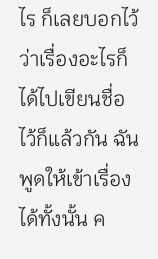ไร ก็เลยบอกไว้ว่าเรื่องอะไรก็ ได้ไปเขียนชื่อไว้ก็แล้วกัน ฉันพูดให้เข้าเรื่องได้ทั้งนั้น ค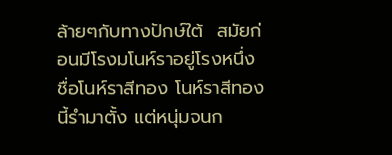ล้ายๆกับทางปักษ์ใต้  สมัยก่อนมีโรงมโนห์ราอยู่โรงหนึ่ง ชื่อโนห์ราสีทอง โนห์ราสีทองนี้รำมาตั้ง แต่หนุ่มจนก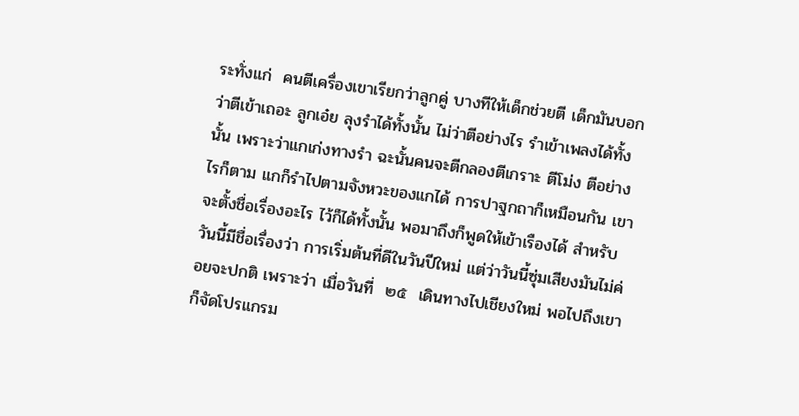ระทั่งแก่  คนตีเครื่องเขาเรียกว่าลูกคู่ บางทีให้เด็กช่วยตี เด็กมันบอกว่าตีเข้าเถอะ ลูกเอ๋ย ลุงรำได้ทั้งนั้น ไม่ว่าตีอย่างไร รำเข้าเพลงได้ทั้งนั้น เพราะว่าแกเก่งทางรำ ฉะนั้นคนจะตีกลองตีเกราะ ตีโม่ง ตีอย่างไรก็ตาม แกก็รำไปตามจังหวะของแกได้ การปาฐกถาก็เหมือนกัน เขาจะตั้งชื่อเรื่องอะไร ไว้ก็ได้ทั้งนั้น พอมาถึงก็พูดให้เข้าเรืองได้ สำหรับวันนี้มีชื่อเรื่องว่า การเริ่มต้นที่ดีในวันปีใหม่ แต่ว่าวันนี้ซุ่มเสียงมันไม่ค่อยจะปกติ เพราะว่า เมื่อวันที่  ๒๕  เดินทางไปเชียงใหม่ พอไปถึงเขาก็จัดโปรแกรม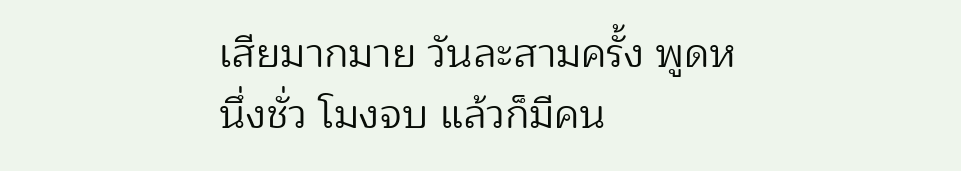เสียมากมาย วันละสามครั้ง พูดหนึ่งชั่ว โมงจบ แล้วก็มีคน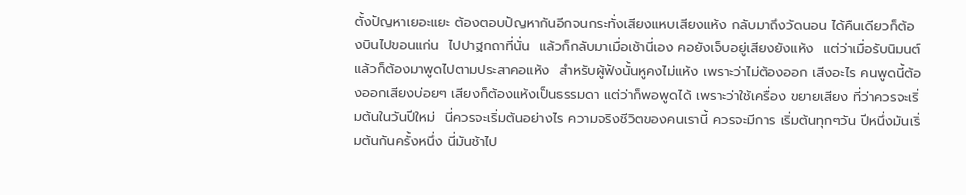ตั้งปัญหาเยอะแยะ ต้องตอบปัญหากันอีกจนกระทั่งเสียงแหบเสียงแห้ง กลับมาถึงวัดนอน ได้คืนเดียวก็ต้องบินไปขอนแก่น  ไปปาฐกถาที่นั่น  แล้วก็กลับมาเมื่อเช้านี่เอง คอยังเจ็บอยู่เสียงยังแห้ง  แต่ว่าเมื่อรับนิมนต์แล้วก็ต้องมาพูดไปตามประสาคอแห้ง  สำหรับผู้ฟังนั้นหูคงไม่แห้ง เพราะว่าไม่ต้องออก เสีงอะไร คนพูดนี้ต้องออกเสียงบ่อยๆ เสียงก็ต้องแห้งเป็นธรรมดา แต่ว่าก็พอพูดได้ เพราะว่าใช้เครื่อง ขยายเสียง ที่ว่าควรจะเริ่มต้นในวันปีใหม่  นี่ควรจะเริ่มต้นอย่างไร ความจริงชีวิตของคนเรานี้ ควรจะมีการ เริ่มต้นทุกๆวัน ปีหนึ่งมันเริ่มต้นกันครั้งหนึ่ง นี่มันช้าไป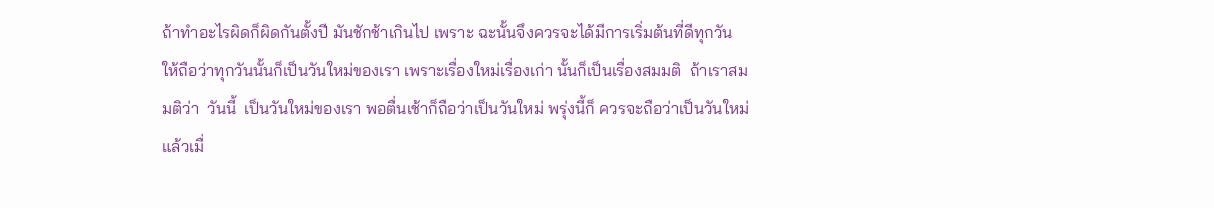ถ้าทำอะไรผิดก็ผิดกันตั้งปี มันชักช้าเกินไป เพราะ ฉะนั้นจึงควรจะได้มีการเริ่มต้นที่ดีทุกวัน ให้ถือว่าทุกวันนั้นก็เป็นวันใหม่ของเรา เพราะเรื่องใหม่เรื่องเก่า นั้นก็เป็นเรื่องสมมติ  ถ้าเราสมมติว่า  วันนี้  เป็นวันใหม่ของเรา พอตื่นเช้าก็ถือว่าเป็นวันใหม่ พรุ่งนี้ก็ ควรจะถือว่าเป็นวันใหม่ แล้วเมื่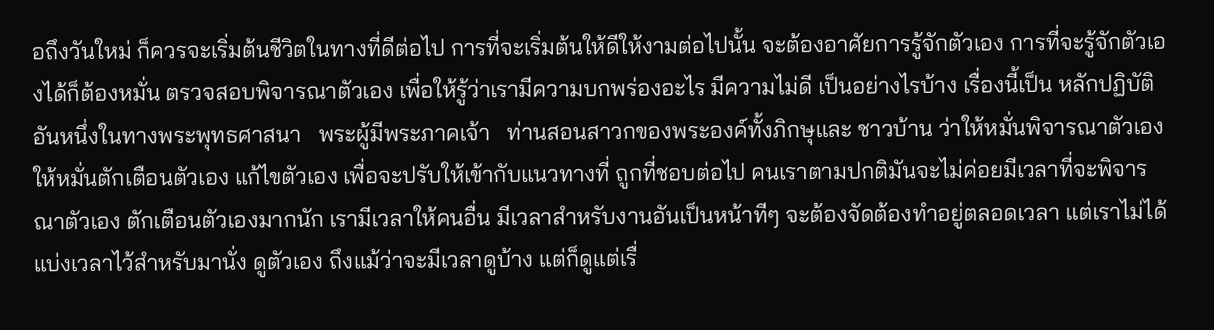อถึงวันใหม่ ก็ควรจะเริ่มต้นชีวิตในทางที่ดีต่อไป การที่จะเริ่มต้นให้ดีให้งามต่อไปนั้น จะต้องอาศัยการรู้จักตัวเอง การที่จะรู้จักตัวเองได้ก็ต้องหมั่น ตรวจสอบพิจารณาตัวเอง เพื่อให้รู้ว่าเรามีความบกพร่องอะไร มีความไม่ดี เป็นอย่างไรบ้าง เรื่องนี้เป็น หลักปฏิบัติอันหนึ่งในทางพระพุทธศาสนา   พระผู้มีพระภาคเจ้า   ท่านสอนสาวกของพระองค์ทั้งภิกษุและ ชาวบ้าน ว่าให้หมั่นพิจารณาตัวเอง ให้หมั่นตักเตือนตัวเอง แก้ไขตัวเอง เพื่อจะปรับให้เข้ากับแนวทางที่ ถูกที่ชอบต่อไป คนเราตามปกติมันจะไม่ค่อยมีเวลาที่จะพิจารณาตัวเอง ตักเตือนตัวเองมากนัก เรามีเวลาให้คนอื่น มีเวลาสำหรับงานอันเป็นหน้าทีๆ จะต้องจัดต้องทำอยู่ตลอดเวลา แต่เราไม่ได้แบ่งเวลาไว้สำหรับมานั่ง ดูตัวเอง ถึงแม้ว่าจะมีเวลาดูบ้าง แต่ก็ดูแต่เรื่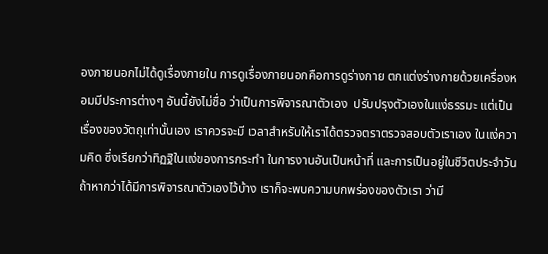องภายนอกไม่ได้ดูเรื่องภายใน การดูเรื่องภายนอกคือการดูร่างกาย ตกแต่งร่างกายด้วยเครื่องหอมมีประการต่างๆ อันนี้ยังไม่ชื่อ ว่าเป็นการพิจารณาตัวเอง  ปรับปรุงตัวเองในแง่ธรรมะ แต่เป็นเรื่องของวัตถุเท่านั้นเอง เราควรจะมี เวลาสำหรับให้เราได้ตรวจตราตรวจสอบตัวเราเอง ในแง่ความคิด ซึ่งเรียกว่าทิฏฐิในแง่ของการกระทำ ในการงานอันเป็นหน้าที่ และการเป็นอยู่ในชีวิตประจำวัน ถ้าหากว่าได้มีการพิจารณาตัวเองไว้บ้าง เราก็จะพบความบกพร่องของตัวเรา ว่ามี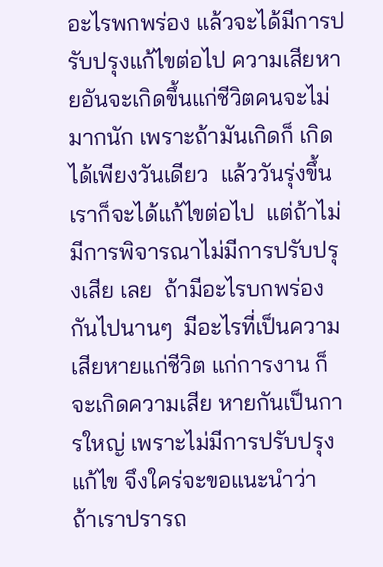อะไรพกพร่อง แล้วจะได้มีการปรับปรุงแก้ไขต่อไป ความเสียหายอันจะเกิดขึ้นแก่ชีวิตคนจะไม่มากนัก เพราะถ้ามันเกิดก็ เกิดได้เพียงวันเดียว  แล้ววันรุ่งขึ้นเราก็จะได้แก้ไขต่อไป  แต่ถ้าไม่มีการพิจารณาไม่มีการปรับปรุงเสีย เลย  ถ้ามีอะไรบกพร่องกันไปนานๆ  มีอะไรที่เป็นความเสียหายแก่ชีวิต แก่การงาน ก็จะเกิดความเสีย หายกันเป็นการใหญ่ เพราะไม่มีการปรับปรุงแก้ไข จึงใคร่จะขอแนะนำว่า  ถ้าเราปรารถ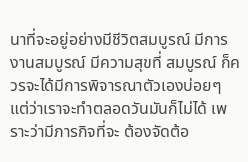นาที่จะอยู่อย่างมีชีวิตสมบูรณ์ มีการงานสมบูรณ์ มีความสุขที่ สมบูรณ์ ก็ควรจะได้มีการพิจารณาตัวเองบ่อยๆ แต่ว่าเราจะทำตลอดวันมันก็ไม่ได้ เพราะว่ามีภารกิจที่จะ ต้องจัดต้อ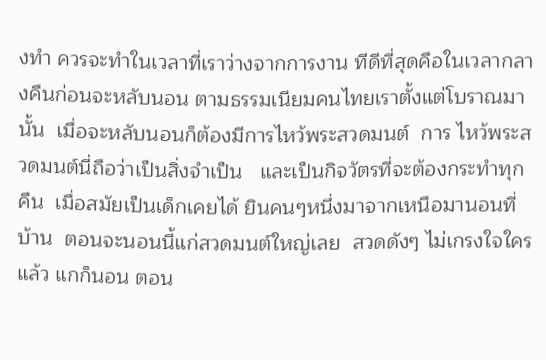งทำ ควรจะทำในเวลาที่เราว่างจากการงาน ทีดีที่สุดคือในเวลากลางคืนก่อนจะหลับนอน ตามธรรมเนียมคนไทยเราตั้งแต่โบราณมานั้น  เมื่อจะหลับนอนก็ต้องมีการไหว้พระสวดมนต์  การ ไหว้พระสวดมนต์นี่ถือว่าเป็นสิ่งจำเป็น   และเป็นกิจวัตรที่จะต้องกระทำทุกคืน  เมื่อสมัยเป็นเด็กเคยได้ ยินคนๆหนึ่งมาจากเหนือมานอนที่บ้าน  ตอนจะนอนนี้แก่สวดมนต์ใหญ่เลย  สวดดังๆ ไม่เกรงใจใคร แล้ว แกก็นอน ตอน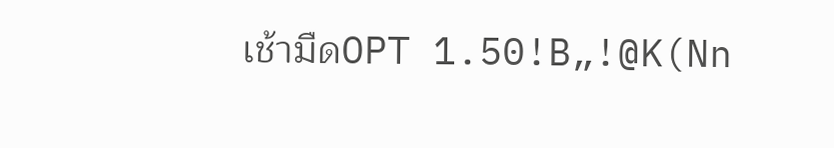เช้ามืดOPT 1.50!B„!@K(Nn